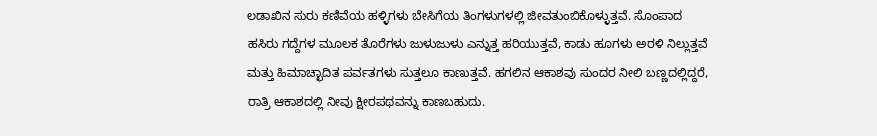ಲಡಾಖಿನ ಸುರು ಕಣಿವೆಯ ಹಳ್ಳಿಗಳು ಬೇಸಿಗೆಯ ತಿಂಗಳುಗಳಲ್ಲಿ ಜೀವತುಂಬಿಕೊಳ್ಳುತ್ತವೆ. ಸೊಂಪಾದ ಹಸಿರು ಗದ್ದೆಗಳ ಮೂಲಕ ತೊರೆಗಳು ಜುಳುಜುಳು ಎನ್ನುತ್ತ ಹರಿಯುತ್ತವೆ, ಕಾಡು ಹೂಗಳು ಅರಳಿ ನಿಲ್ಲುತ್ತವೆ ಮತ್ತು ಹಿಮಾಚ್ಛಾದಿತ ಪರ್ವತಗಳು ಸುತ್ತಲೂ ಕಾಣುತ್ತವೆ. ಹಗಲಿನ ಆಕಾಶವು ಸುಂದರ ನೀಲಿ ಬಣ್ಣದಲ್ಲಿದ್ದರೆ, ರಾತ್ರಿ ಆಕಾಶದಲ್ಲಿ ನೀವು ಕ್ಷೀರಪಥವನ್ನು ಕಾಣಬಹುದು.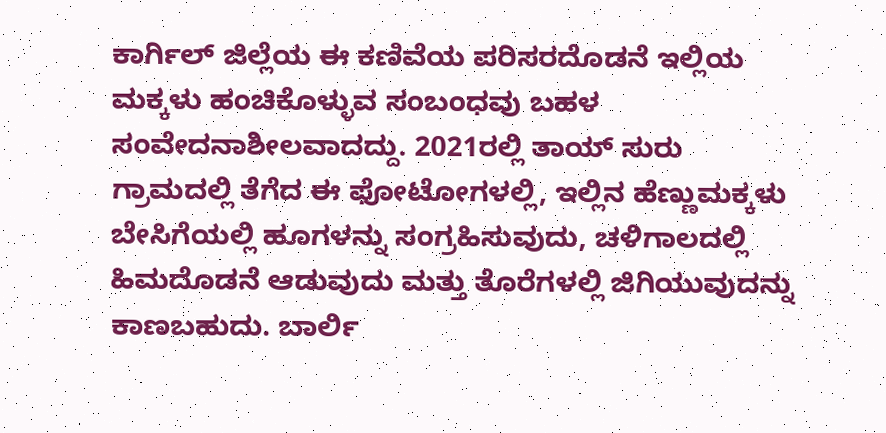ಕಾರ್ಗಿಲ್ ಜಿಲ್ಲೆಯ ಈ ಕಣಿವೆಯ ಪರಿಸರದೊಡನೆ ಇಲ್ಲಿಯ ಮಕ್ಕಳು ಹಂಚಿಕೊಳ್ಳುವ ಸಂಬಂಧವು ಬಹಳ ಸಂವೇದನಾಶೀಲವಾದದ್ದು. 2021ರಲ್ಲಿ ತಾಯ್ ಸುರು ಗ್ರಾಮದಲ್ಲಿ ತೆಗೆದ ಈ ಫೋಟೋಗಳಲ್ಲಿ, ಇಲ್ಲಿನ ಹೆಣ್ಣುಮಕ್ಕಳು ಬೇಸಿಗೆಯಲ್ಲಿ ಹೂಗಳನ್ನು ಸಂಗ್ರಹಿಸುವುದು, ಚಳಿಗಾಲದಲ್ಲಿ ಹಿಮದೊಡನೆ ಆಡುವುದು ಮತ್ತು ತೊರೆಗಳಲ್ಲಿ ಜಿಗಿಯುವುದನ್ನು ಕಾಣಬಹುದು. ಬಾರ್ಲಿ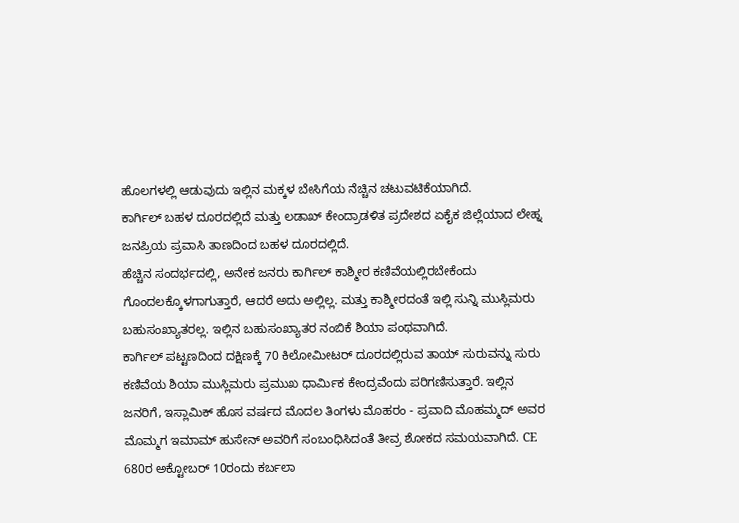ಹೊಲಗಳಲ್ಲಿ ಆಡುವುದು ಇಲ್ಲಿನ ಮಕ್ಕಳ ಬೇಸಿಗೆಯ ನೆಚ್ಚಿನ ಚಟುವಟಿಕೆಯಾಗಿದೆ.
ಕಾರ್ಗಿಲ್ ಬಹಳ ದೂರದಲ್ಲಿದೆ ಮತ್ತು ಲಡಾಖ್ ಕೇಂದ್ರಾಡಳಿತ ಪ್ರದೇಶದ ಏಕೈಕ ಜಿಲ್ಲೆಯಾದ ಲೇಹ್ನ ಜನಪ್ರಿಯ ಪ್ರವಾಸಿ ತಾಣದಿಂದ ಬಹಳ ದೂರದಲ್ಲಿದೆ.
ಹೆಚ್ಚಿನ ಸಂದರ್ಭದಲ್ಲಿ, ಅನೇಕ ಜನರು ಕಾರ್ಗಿಲ್ ಕಾಶ್ಮೀರ ಕಣಿವೆಯಲ್ಲಿರಬೇಕೆಂದು ಗೊಂದಲಕ್ಕೊಳಗಾಗುತ್ತಾರೆ, ಆದರೆ ಅದು ಅಲ್ಲಿಲ್ಲ. ಮತ್ತು ಕಾಶ್ಮೀರದಂತೆ ಇಲ್ಲಿ ಸುನ್ನಿ ಮುಸ್ಲಿಮರು ಬಹುಸಂಖ್ಯಾತರಲ್ಲ. ಇಲ್ಲಿನ ಬಹುಸಂಖ್ಯಾತರ ನಂಬಿಕೆ ಶಿಯಾ ಪಂಥವಾಗಿದೆ.
ಕಾರ್ಗಿಲ್ ಪಟ್ಟಣದಿಂದ ದಕ್ಷಿಣಕ್ಕೆ 70 ಕಿಲೋಮೀಟರ್ ದೂರದಲ್ಲಿರುವ ತಾಯ್ ಸುರುವನ್ನು ಸುರು ಕಣಿವೆಯ ಶಿಯಾ ಮುಸ್ಲಿಮರು ಪ್ರಮುಖ ಧಾರ್ಮಿಕ ಕೇಂದ್ರವೆಂದು ಪರಿಗಣಿಸುತ್ತಾರೆ. ಇಲ್ಲಿನ ಜನರಿಗೆ, ಇಸ್ಲಾಮಿಕ್ ಹೊಸ ವರ್ಷದ ಮೊದಲ ತಿಂಗಳು ಮೊಹರಂ - ಪ್ರವಾದಿ ಮೊಹಮ್ಮದ್ ಅವರ ಮೊಮ್ಮಗ ಇಮಾಮ್ ಹುಸೇನ್ ಅವರಿಗೆ ಸಂಬಂಧಿಸಿದಂತೆ ತೀವ್ರ ಶೋಕದ ಸಮಯವಾಗಿದೆ. CE 680ರ ಅಕ್ಟೋಬರ್ 10ರಂದು ಕರ್ಬಲಾ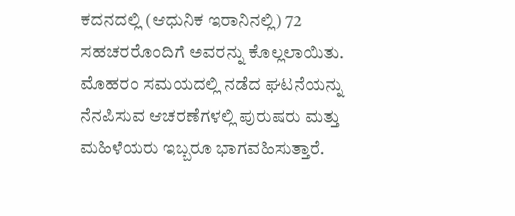ಕದನದಲ್ಲಿ (ಆಧುನಿಕ ಇರಾನಿನಲ್ಲಿ) 72 ಸಹಚರರೊಂದಿಗೆ ಅವರನ್ನು ಕೊಲ್ಲಲಾಯಿತು.
ಮೊಹರಂ ಸಮಯದಲ್ಲಿ ನಡೆದ ಘಟನೆಯನ್ನು ನೆನಪಿಸುವ ಆಚರಣೆಗಳಲ್ಲಿ ಪುರುಷರು ಮತ್ತು ಮಹಿಳೆಯರು ಇಬ್ಬರೂ ಭಾಗವಹಿಸುತ್ತಾರೆ.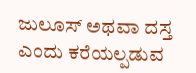ಜುಲೂಸ್ ಅಥವಾ ದಸ್ತ ಎಂದು ಕರೆಯಲ್ಪಡುವ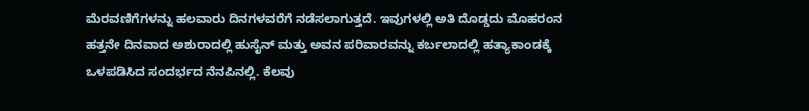ಮೆರವಣಿಗೆಗಳನ್ನು ಹಲವಾರು ದಿನಗಳವರೆಗೆ ನಡೆಸಲಾಗುತ್ತದೆ. ಇವುಗಳಲ್ಲಿ ಅತಿ ದೊಡ್ಡದು ಮೊಹರಂನ ಹತ್ತನೇ ದಿನವಾದ ಅಶುರಾದಲ್ಲಿ ಹುಸೈನ್ ಮತ್ತು ಅವನ ಪರಿವಾರವನ್ನು ಕರ್ಬಲಾದಲ್ಲಿ ಹತ್ಯಾಕಾಂಡಕ್ಕೆ ಒಳಪಡಿಸಿದ ಸಂದರ್ಭದ ನೆನಪಿನಲ್ಲಿ. ಕೆಲವು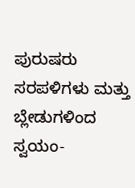ಪುರುಷರು ಸರಪಳಿಗಳು ಮತ್ತು ಬ್ಲೇಡುಗಳಿಂದ ಸ್ವಯಂ-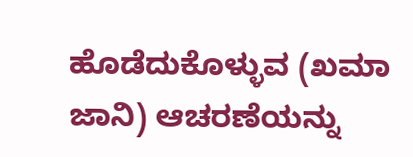ಹೊಡೆದುಕೊಳ್ಳುವ (ಖಮಾ ಜಾನಿ) ಆಚರಣೆಯನ್ನು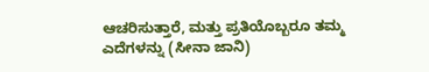ಆಚರಿಸುತ್ತಾರೆ, ಮತ್ತು ಪ್ರತಿಯೊಬ್ಬರೂ ತಮ್ಮ ಎದೆಗಳನ್ನು (ಸೀನಾ ಜಾನಿ)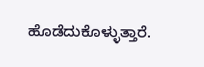ಹೊಡೆದುಕೊಳ್ಳುತ್ತಾರೆ.